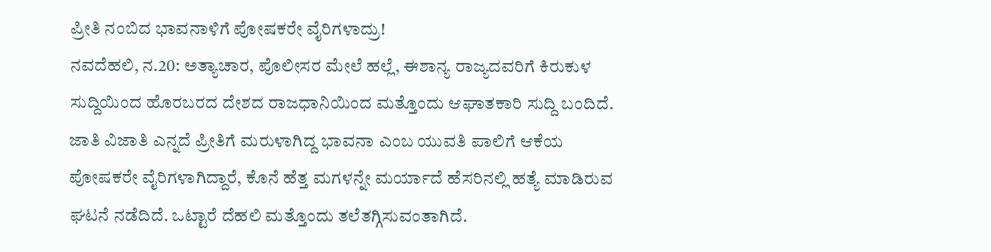ಪ್ರೀತಿ ನಂಬಿದ ಭಾವನಾಳಿಗೆ ಪೋಷಕರೇ ವೈರಿಗಳಾದ್ರು!
ನವದೆಹಲಿ, ನ.20: ಅತ್ಯಾಚಾರ, ಪೊಲೀಸರ ಮೇಲೆ ಹಲ್ಲೆ, ಈಶಾನ್ಯ ರಾಜ್ಯದವರಿಗೆ ಕಿರುಕುಳ ಸುದ್ದಿಯಿಂದ ಹೊರಬರದ ದೇಶದ ರಾಜಧಾನಿಯಿಂದ ಮತ್ತೊಂದು ಆಘಾತಕಾರಿ ಸುದ್ದಿ ಬಂದಿದೆ. ಜಾತಿ ವಿಜಾತಿ ಎನ್ನದೆ ಪ್ರೀತಿಗೆ ಮರುಳಾಗಿದ್ದ ಭಾವನಾ ಎಂಬ ಯುವತಿ ಪಾಲಿಗೆ ಆಕೆಯ ಪೋಷಕರೇ ವೈರಿಗಳಾಗಿದ್ದಾರೆ, ಕೊನೆ ಹೆತ್ತ ಮಗಳನ್ನೇ ಮರ್ಯಾದೆ ಹೆಸರಿನಲ್ಲಿ ಹತ್ಯೆ ಮಾಡಿರುವ ಘಟನೆ ನಡೆದಿದೆ. ಒಟ್ಟಾರೆ ದೆಹಲಿ ಮತ್ತೊಂದು ತಲೆತಗ್ಗಿಸುವಂತಾಗಿದೆ.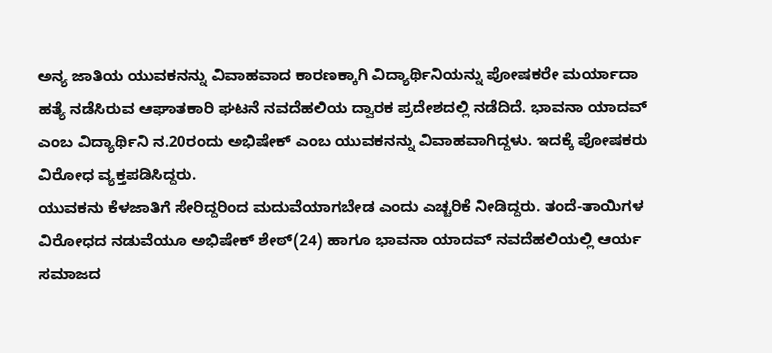ಅನ್ಯ ಜಾತಿಯ ಯುವಕನನ್ನು ವಿವಾಹವಾದ ಕಾರಣಕ್ಕಾಗಿ ವಿದ್ಯಾರ್ಥಿನಿಯನ್ನು ಪೋಷಕರೇ ಮರ್ಯಾದಾ ಹತ್ಯೆ ನಡೆಸಿರುವ ಆಘಾತಕಾರಿ ಘಟನೆ ನವದೆಹಲಿಯ ದ್ವಾರಕ ಪ್ರದೇಶದಲ್ಲಿ ನಡೆದಿದೆ. ಭಾವನಾ ಯಾದವ್ ಎಂಬ ವಿದ್ಯಾರ್ಥಿನಿ ನ.20ರಂದು ಅಭಿಷೇಕ್ ಎಂಬ ಯುವಕನನ್ನು ವಿವಾಹವಾಗಿದ್ದಳು. ಇದಕ್ಕೆ ಪೋಷಕರು ವಿರೋಧ ವ್ಯಕ್ತಪಡಿಸಿದ್ದರು.
ಯುವಕನು ಕೆಳಜಾತಿಗೆ ಸೇರಿದ್ದರಿಂದ ಮದುವೆಯಾಗಬೇಡ ಎಂದು ಎಚ್ಚರಿಕೆ ನೀಡಿದ್ದರು. ತಂದೆ-ತಾಯಿಗಳ ವಿರೋಧದ ನಡುವೆಯೂ ಅಭಿಷೇಕ್ ಶೇಠ್(24) ಹಾಗೂ ಭಾವನಾ ಯಾದವ್ ನವದೆಹಲಿಯಲ್ಲಿ ಆರ್ಯ ಸಮಾಜದ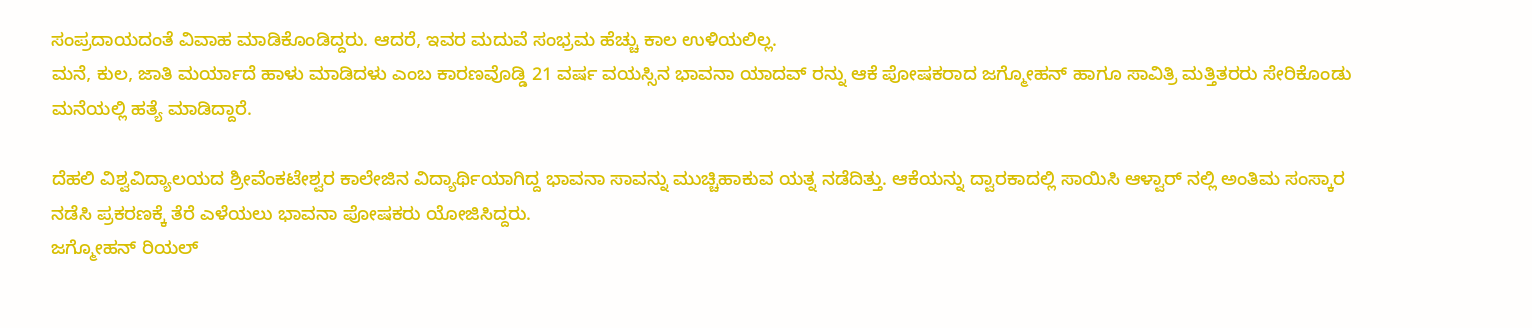ಸಂಪ್ರದಾಯದಂತೆ ವಿವಾಹ ಮಾಡಿಕೊಂಡಿದ್ದರು. ಆದರೆ, ಇವರ ಮದುವೆ ಸಂಭ್ರಮ ಹೆಚ್ಚು ಕಾಲ ಉಳಿಯಲಿಲ್ಲ.
ಮನೆ, ಕುಲ, ಜಾತಿ ಮರ್ಯಾದೆ ಹಾಳು ಮಾಡಿದಳು ಎಂಬ ಕಾರಣವೊಡ್ಡಿ 21 ವರ್ಷ ವಯಸ್ಸಿನ ಭಾವನಾ ಯಾದವ್ ರನ್ನು ಆಕೆ ಪೋಷಕರಾದ ಜಗ್ಮೋಹನ್ ಹಾಗೂ ಸಾವಿತ್ರಿ ಮತ್ತಿತರರು ಸೇರಿಕೊಂಡು ಮನೆಯಲ್ಲಿ ಹತ್ಯೆ ಮಾಡಿದ್ದಾರೆ.

ದೆಹಲಿ ವಿಶ್ವವಿದ್ಯಾಲಯದ ಶ್ರೀವೆಂಕಟೇಶ್ವರ ಕಾಲೇಜಿನ ವಿದ್ಯಾರ್ಥಿಯಾಗಿದ್ದ ಭಾವನಾ ಸಾವನ್ನು ಮುಚ್ಚಿಹಾಕುವ ಯತ್ನ ನಡೆದಿತ್ತು. ಆಕೆಯನ್ನು ದ್ವಾರಕಾದಲ್ಲಿ ಸಾಯಿಸಿ ಆಳ್ವಾರ್ ನಲ್ಲಿ ಅಂತಿಮ ಸಂಸ್ಕಾರ ನಡೆಸಿ ಪ್ರಕರಣಕ್ಕೆ ತೆರೆ ಎಳೆಯಲು ಭಾವನಾ ಪೋಷಕರು ಯೋಜಿಸಿದ್ದರು.
ಜಗ್ಮೋಹನ್ ರಿಯಲ್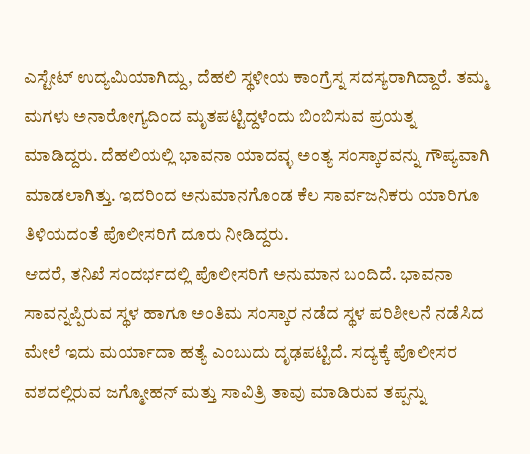ಎಸ್ಟೇಟ್ ಉದ್ಯಮಿಯಾಗಿದ್ದು, ದೆಹಲಿ ಸ್ಥಳೀಯ ಕಾಂಗ್ರೆಸ್ನ ಸದಸ್ಯರಾಗಿದ್ದಾರೆ. ತಮ್ಮ ಮಗಳು ಅನಾರೋಗ್ಯದಿಂದ ಮೃತಪಟ್ಟಿದ್ದಳೆಂದು ಬಿಂಬಿಸುವ ಪ್ರಯತ್ನ ಮಾಡಿದ್ದರು. ದೆಹಲಿಯಲ್ಲಿ ಭಾವನಾ ಯಾದವ್ಳ ಅಂತ್ಯ ಸಂಸ್ಕಾರವನ್ನು ಗೌಪ್ಯವಾಗಿ ಮಾಡಲಾಗಿತ್ತು. ಇದರಿಂದ ಅನುಮಾನಗೊಂಡ ಕೆಲ ಸಾರ್ವಜನಿಕರು ಯಾರಿಗೂ ತಿಳಿಯದಂತೆ ಪೊಲೀಸರಿಗೆ ದೂರು ನೀಡಿದ್ದರು.
ಆದರೆ, ತನಿಖೆ ಸಂದರ್ಭದಲ್ಲಿ ಪೊಲೀಸರಿಗೆ ಅನುಮಾನ ಬಂದಿದೆ. ಭಾವನಾ ಸಾವನ್ನಪ್ಪಿರುವ ಸ್ಥಳ ಹಾಗೂ ಅಂತಿಮ ಸಂಸ್ಕಾರ ನಡೆದ ಸ್ಥಳ ಪರಿಶೀಲನೆ ನಡೆಸಿದ ಮೇಲೆ ಇದು ಮರ್ಯಾದಾ ಹತ್ಯೆ ಎಂಬುದು ದೃಢಪಟ್ಟಿದೆ. ಸದ್ಯಕ್ಕೆ ಪೊಲೀಸರ ವಶದಲ್ಲಿರುವ ಜಗ್ಮೋಹನ್ ಮತ್ತು ಸಾವಿತ್ರಿ ತಾವು ಮಾಡಿರುವ ತಪ್ಪನ್ನು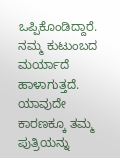ಒಪ್ಪಿಕೊಂಡಿದ್ದಾರೆ.
ನಮ್ಮ ಕುಟುಂಬದ ಮರ್ಯಾದೆ ಹಾಳಾಗುತ್ತದೆ. ಯಾವುದೇ ಕಾರಣಕ್ಕೂ ತಮ್ಮ ಪುತ್ರಿಯನ್ನು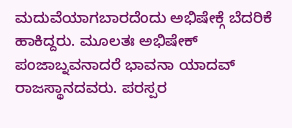ಮದುವೆಯಾಗಬಾರದೆಂದು ಅಭಿಷೇಕ್ಗೆ ಬೆದರಿಕೆ ಹಾಕಿದ್ದರು. ಮೂಲತಃ ಅಭಿಷೇಕ್ ಪಂಜಾಬ್ನವನಾದರೆ ಭಾವನಾ ಯಾದವ್ ರಾಜಸ್ಥಾನದವರು. ಪರಸ್ಪರ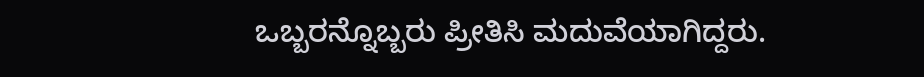ಒಬ್ಬರನ್ನೊಬ್ಬರು ಪ್ರೀತಿಸಿ ಮದುವೆಯಾಗಿದ್ದರು.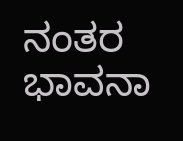ನಂತರ ಭಾವನಾ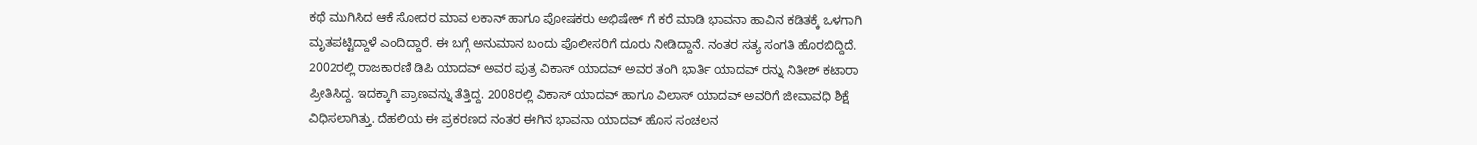ಕಥೆ ಮುಗಿಸಿದ ಆಕೆ ಸೋದರ ಮಾವ ಲಕಾನ್ ಹಾಗೂ ಪೋಷಕರು ಅಭಿಷೇಕ್ ಗೆ ಕರೆ ಮಾಡಿ ಭಾವನಾ ಹಾವಿನ ಕಡಿತಕ್ಕೆ ಒಳಗಾಗಿ ಮೃತಪಟ್ಟಿದ್ದಾಳೆ ಎಂದಿದ್ದಾರೆ. ಈ ಬಗ್ಗೆ ಅನುಮಾನ ಬಂದು ಪೊಲೀಸರಿಗೆ ದೂರು ನೀಡಿದ್ದಾನೆ. ನಂತರ ಸತ್ಯ ಸಂಗತಿ ಹೊರಬಿದ್ದಿದೆ.
2002ರಲ್ಲಿ ರಾಜಕಾರಣಿ ಡಿಪಿ ಯಾದವ್ ಅವರ ಪುತ್ರ ವಿಕಾಸ್ ಯಾದವ್ ಅವರ ತಂಗಿ ಭಾರ್ತಿ ಯಾದವ್ ರನ್ನು ನಿತೀಶ್ ಕಟಾರಾ ಪ್ರೀತಿಸಿದ್ದ. ಇದಕ್ಕಾಗಿ ಪ್ರಾಣವನ್ನು ತೆತ್ತಿದ್ದ. 2008ರಲ್ಲಿ ವಿಕಾಸ್ ಯಾದವ್ ಹಾಗೂ ವಿಲಾಸ್ ಯಾದವ್ ಅವರಿಗೆ ಜೀವಾವಧಿ ಶಿಕ್ಷೆ ವಿಧಿಸಲಾಗಿತ್ತು. ದೆಹಲಿಯ ಈ ಪ್ರಕರಣದ ನಂತರ ಈಗಿನ ಭಾವನಾ ಯಾದವ್ ಹೊಸ ಸಂಚಲನ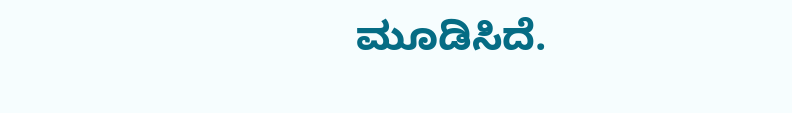ಮೂಡಿಸಿದೆ.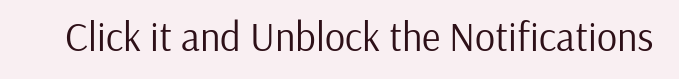Click it and Unblock the Notifications